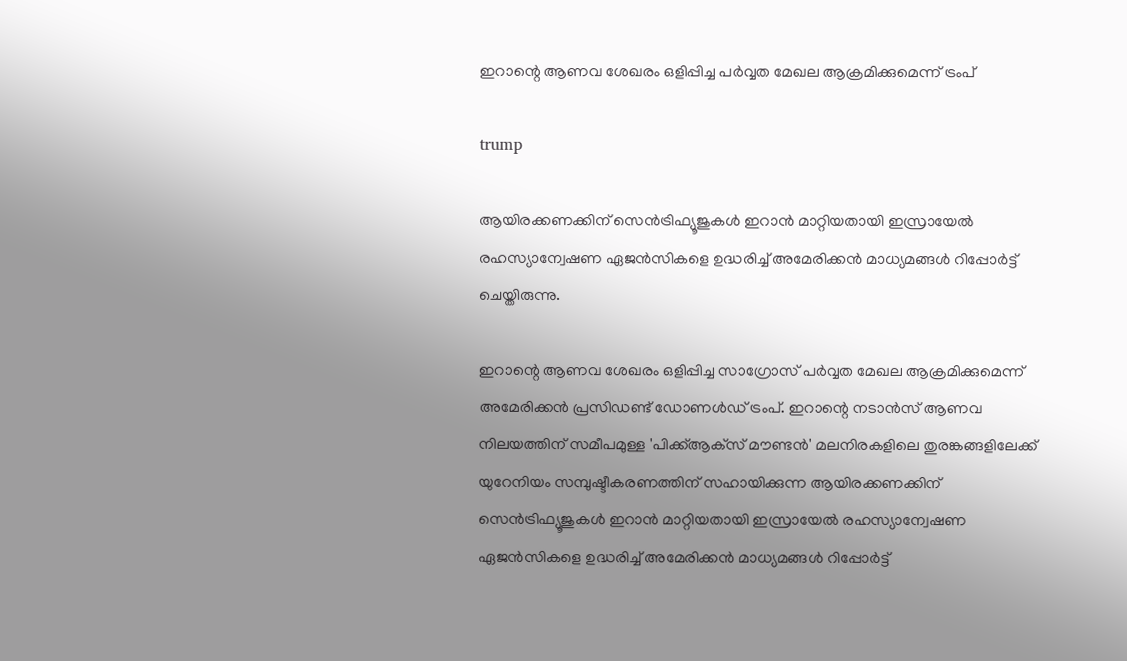ഇറാന്റെ ആണവ ശേഖരം ഒളിപ്പിച്ച പര്‍വ്വത മേഖല ആക്രമിക്കുമെന്ന് ട്രംപ്

trump

ആയിരക്കണക്കിന് സെന്‍ട്രിഫ്യൂജുകള്‍ ഇറാന്‍ മാറ്റിയതായി ഇസ്രായേല്‍ രഹസ്യാന്വേഷണ ഏജന്‍സികളെ ഉദ്ധരിച്ച് അമേരിക്കന്‍ മാധ്യമങ്ങള്‍ റിപ്പോര്‍ട്ട് ചെയ്തിരുന്നു.

ഇറാന്റെ ആണവ ശേഖരം ഒളിപ്പിച്ച സാഗ്രോസ് പര്‍വ്വത മേഖല ആക്രമിക്കുമെന്ന് അമേരിക്കന്‍ പ്രസിഡണ്ട് ഡോണള്‍ഡ് ട്രംപ്. ഇറാന്റെ നടാന്‍സ് ആണവ നിലയത്തിന് സമീപമുള്ള 'പിക്ക്ആക്‌സ് മൗണ്ടന്‍' മലനിരകളിലെ തുരങ്കങ്ങളിലേക്ക് യുറേനിയം സമ്പുഷ്ടീകരണത്തിന് സഹായിക്കുന്ന ആയിരക്കണക്കിന് സെന്‍ട്രിഫ്യൂജുകള്‍ ഇറാന്‍ മാറ്റിയതായി ഇസ്രായേല്‍ രഹസ്യാന്വേഷണ ഏജന്‍സികളെ ഉദ്ധരിച്ച് അമേരിക്കന്‍ മാധ്യമങ്ങള്‍ റിപ്പോര്‍ട്ട്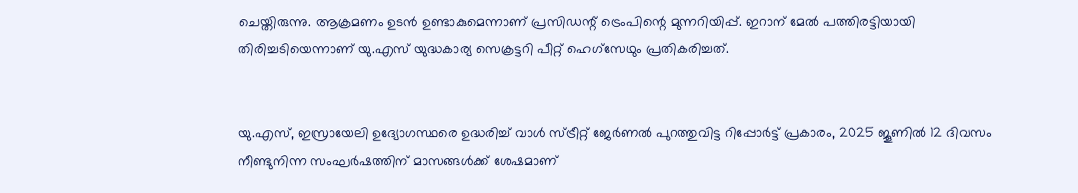ചെയ്തിരുന്നു. ആക്രമണം ഉടന്‍ ഉണ്ടാകുമെന്നാണ് പ്രസിഡന്റ് ട്രെംപിന്റെ മുന്നറിയിപ്പ്. ഇറാന് മേല്‍ പത്തിരട്ടിയായി തിരിച്ചടിയെന്നാണ് യു.എസ് യുദ്ധകാര്യ സെക്രട്ടറി പീറ്റ് ഹെഗ്‌സേഥും പ്രതികരിച്ചത്.


യു.എസ്, ഇസ്രായേലി ഉദ്യോഗസ്ഥരെ ഉദ്ധരിച്ച് വാള്‍ സ്ട്രീറ്റ് ജേര്‍ണല്‍ പുറത്തുവിട്ട റിപ്പോര്‍ട്ട് പ്രകാരം, 2025 ജൂണില്‍ 12 ദിവസം നീണ്ടുനിന്ന സംഘര്‍ഷത്തിന് മാസങ്ങള്‍ക്ക് ശേഷമാണ്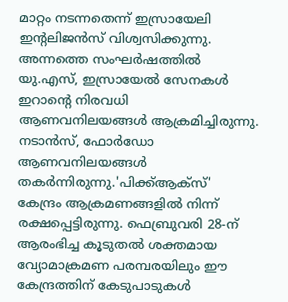മാറ്റം നടന്നതെന്ന് ഇസ്രായേലി ഇന്റലിജന്‍സ് വിശ്വസിക്കുന്നു. അന്നത്തെ സംഘര്‍ഷത്തില്‍ യു.എസ്, ഇസ്രായേല്‍ സേനകള്‍ ഇറാന്റെ നിരവധി ആണവനിലയങ്ങള്‍ ആക്രമിച്ചിരുന്നു. നടാന്‍സ്, ഫോര്‍ഡോ ആണവനിലയങ്ങള്‍ തകര്‍ന്നിരുന്നു.'പിക്ക്ആക്‌സ്' കേന്ദ്രം ആക്രമണങ്ങളില്‍ നിന്ന് രക്ഷപ്പെട്ടിരുന്നു. ഫെബ്രുവരി 28-ന് ആരംഭിച്ച കൂടുതല്‍ ശക്തമായ വ്യോമാക്രമണ പരമ്പരയിലും ഈ കേന്ദ്രത്തിന് കേടുപാടുകള്‍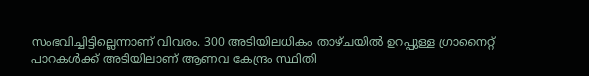സംഭവിച്ചിട്ടില്ലെന്നാണ് വിവരം. 300 അടിയിലധികം താഴ്ചയില്‍ ഉറപ്പുള്ള ഗ്രാനൈറ്റ് പാറകള്‍ക്ക് അടിയിലാണ് ആണവ കേന്ദ്രം സ്ഥിതി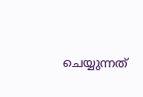ചെയ്യുന്നത്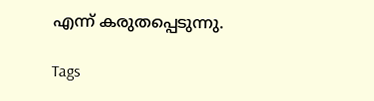എന്ന് കരുതപ്പെടുന്നു.

Tags